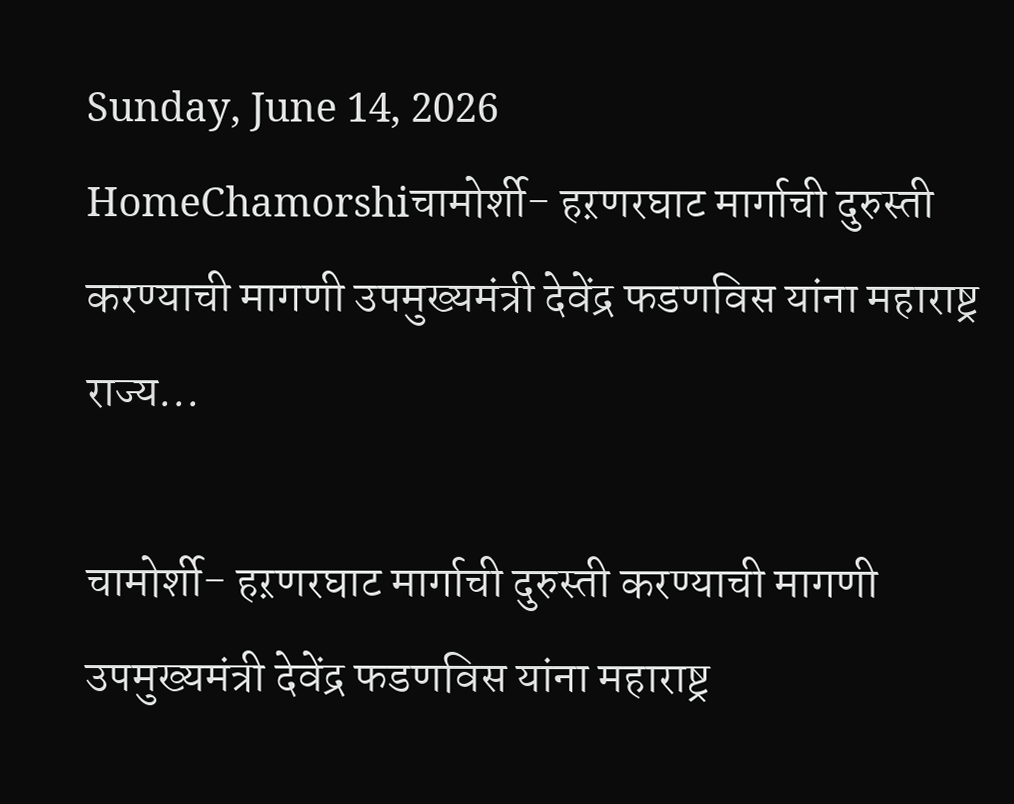Sunday, June 14, 2026
HomeChamorshiचामोर्शी- हऱणरघाट मार्गाची दुरुस्ती करण्याची मागणी उपमुख्यमंत्री देवेंद्र फडणविस यांना महाराष्ट्र राज्य...

चामोर्शी- हऱणरघाट मार्गाची दुरुस्ती करण्याची मागणी उपमुख्यमंत्री देवेंद्र फडणविस यांना महाराष्ट्र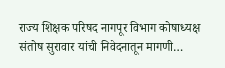राज्य शिक्षक परिषद नागपूर विभाग कोषाध्यक्ष संतोष सुरावार यांची निवेदनातून मागणी…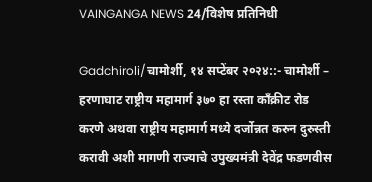VAINGANGA NEWS 24/विशेष प्रतिनिधी

Gadchiroli/चामोर्शी, १४ सप्टेंबर २०२४::- चामोर्शी – हरणाघाट राष्ट्रीय महामार्ग ३७० हा रस्ता काँक्रीट रोड करणे अथवा राष्ट्रीय महामार्ग मध्ये दर्जोन्नत करुन दुरुस्ती करावी अशी मागणी राज्याचे उपुख्यमंत्री देवेंद्र फडणवीस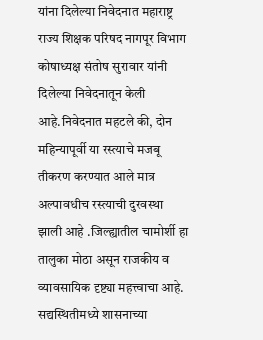यांना दिलेल्या निवेदनात महाराष्ट्र राज्य शिक्षक परिषद नागपूर विभाग कोषाध्यक्ष संतोष सुरावार यांनी दिलेल्या निवेदनातून केली आहे.निवेदनात महटले की, दोन महिन्यापूर्वी या रस्त्याचे मजबू तीकरण करण्यात आले मात्र अल्पावधीच रस्त्याची दुरवस्था झाली आहे .जिल्ह्यातील चामोर्शी हा तालुका मोठा असून राजकीय व व्यावसायिक दृष्ट्या महत्त्वाचा आहे. सद्यस्थितीमध्ये शासनाच्या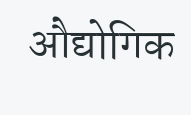औद्योगिक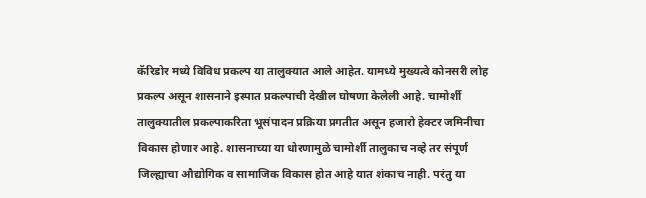कॅरिडोर मध्ये विविध प्रकल्प या तालुक्यात आले आहेत. यामध्ये मुख्यत्वे कोनसरी लोह प्रकल्प असून शासनाने इस्पात प्रकल्पाची देखील घोषणा केलेली आहे. चामोर्शी तालुक्यातील प्रकल्पाकरिता भूसंपादन प्रक्रिया प्रगतीत असून हजारो हेक्टर जमिनीचा विकास होणार आहे. शासनाच्या या धोरणामुळे चामोर्शी तालुकाच नव्हे तर संपूर्ण जिल्ह्याचा औद्योगिक व सामाजिक विकास होत आहे यात शंकाच नाही. परंतु या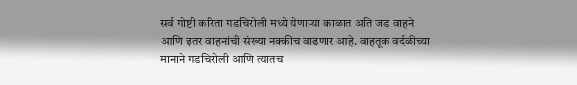सर्व गोष्टी करिता गडचिरोली मध्ये येणाऱ्या काळात अति जड वाहने आणि इतर वाहनांची संख्या नक्कीच वाढणार आहे. वाहतूक वर्दळीच्या मानाने गडचिरोली आणि त्यातच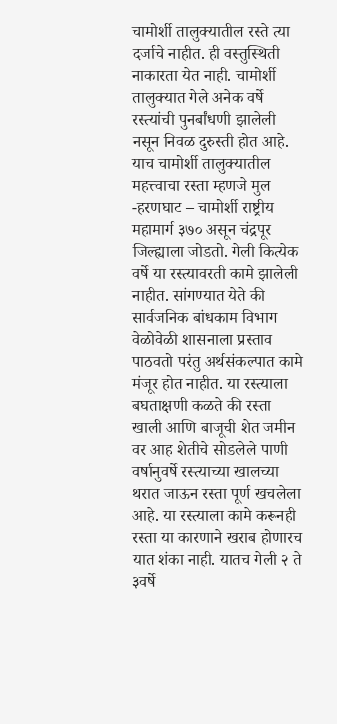चामोर्शी तालुक्यातील रस्ते त्या दर्जाचे नाहीत. ही वस्तुस्थिती नाकारता येत नाही. चामोर्शी तालुक्यात गेले अनेक वर्षे रस्त्यांची पुनर्बांधणी झालेली नसून निवळ दुरुस्ती होत आहे. याच चामोर्शी तालुक्यातील महत्त्वाचा रस्ता म्हणजे मुल -हरणघाट – चामोर्शी राष्ट्रीय महामार्ग ३७० असून चंद्रपूर जिल्ह्याला जोडतो. गेली कित्येक वर्षे या रस्त्यावरती कामे झालेली नाहीत. सांगण्यात येते की सार्वजनिक बांधकाम विभाग वेळोवेळी शासनाला प्रस्ताव पाठवतो परंतु अर्थसंकल्पात कामे मंजूर होत नाहीत. या रस्त्याला बघताक्षणी कळते की रस्ता खाली आणि बाजूची शेत जमीन वर आह शेतीचे सोडलेले पाणी वर्षानुवर्षे रस्त्याच्या खालच्या थरात जाऊन रस्ता पूर्ण खचलेला आहे. या रस्त्याला कामे करूनही रस्ता या कारणाने खराब होणारच यात शंका नाही. यातच गेली २ ते ३वर्षे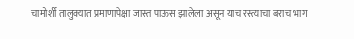चामोर्शी तालुक्यात प्रमाणापेक्षा जास्त पाऊस झालेला असून याच रस्त्याचा बराच भाग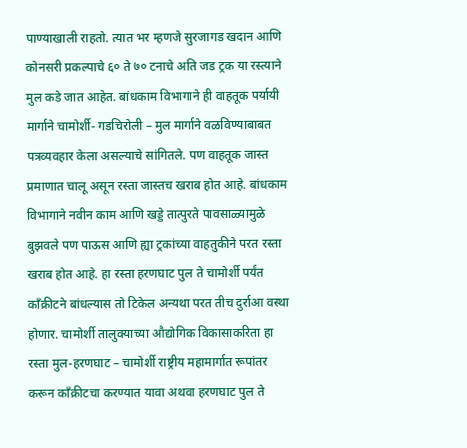पाण्याखाली राहतो. त्यात भर म्हणजे सुरजागड खदान आणि कोनसरी प्रकल्पाचे ६० ते ७० टनाचे अति जड ट्रक या रस्त्याने मुल कडे जात आहेत. बांधकाम विभागाने ही वाहतूक पर्यायी मार्गाने चामोर्शी- गडचिरोली – मुल मार्गाने वळविण्याबाबत पत्रव्यवहार केला असल्याचे सांगितले. पण वाहतूक जास्त प्रमाणात चालू असून रस्ता जास्तच खराब होत आहे. बांधकाम विभागाने नवीन काम आणि खड्डे तात्पुरते पावसाळ्यामुळे बुझवले पण पाऊस आणि ह्या ट्रकांच्या वाहतुकीने परत रस्ता खराब होत आहे. हा रस्ता हरणघाट पुल ते चामोर्शी पर्यंत काँक्रीटने बांधल्यास तो टिकेल अन्यथा परत तीच दुर्राआ वस्था होणार. चामोर्शी तालुक्याच्या औद्योगिक विकासाकरिता हा रस्ता मुल-हरणघाट – चामोर्शी राष्ट्रीय महामार्गात रूपांतर करून काँक्रीटचा करण्यात यावा अथवा हरणघाट पुल ते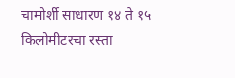चामोर्शी साधारण १४ ते १५ किलोमीटरचा रस्ता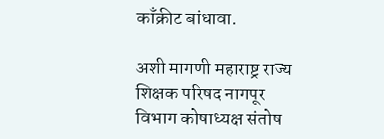काँक्रीट बांधावा.

अशी मागणी महाराष्ट्र राज्य शिक्षक परिषद नागपूर विभाग कोषाध्यक्ष संतोष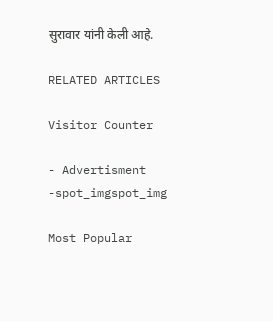सुरावार यांनी केली आहे.

RELATED ARTICLES

Visitor Counter

- Advertisment -spot_imgspot_img

Most Popular